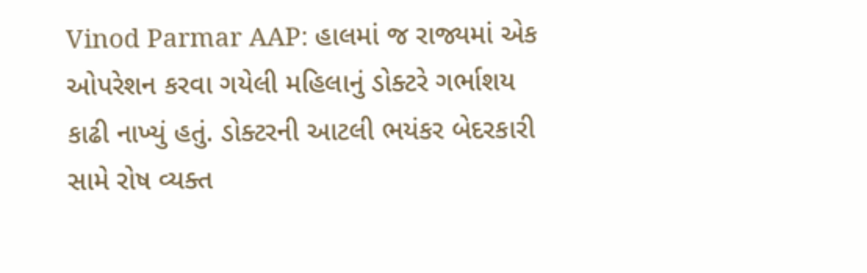Vinod Parmar AAP: હાલમાં જ રાજ્યમાં એક ઓપરેશન કરવા ગયેલી મહિલાનું ડોક્ટરે ગર્ભાશય કાઢી નાખ્યું હતું. ડોક્ટરની આટલી ભયંકર બેદરકારી સામે રોષ વ્યક્ત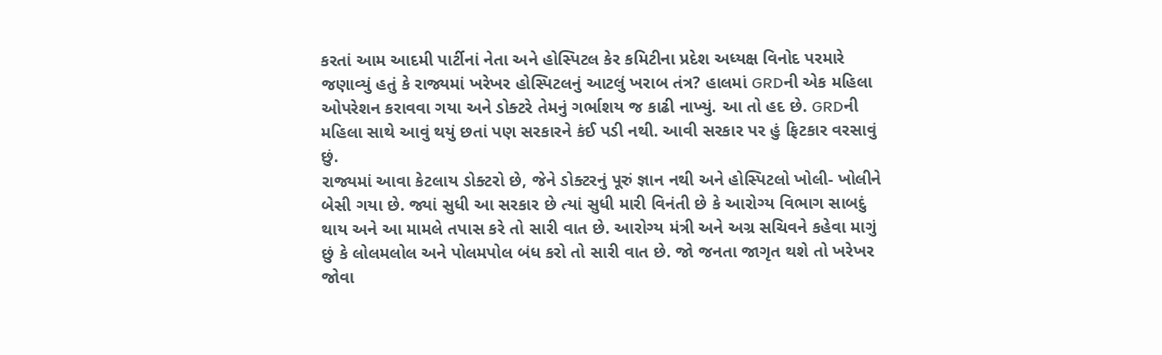કરતાં આમ આદમી પાર્ટીનાં નેતા અને હોસ્પિટલ કેર કમિટીના પ્રદેશ અધ્યક્ષ વિનોદ પરમારે જણાવ્યું હતું કે રાજ્યમાં ખરેખર હોસ્પિટલનું આટલું ખરાબ તંત્ર? હાલમાં GRDની એક મહિલા ઓપરેશન કરાવવા ગયા અને ડોક્ટરે તેમનું ગર્ભાશય જ કાઢી નાખ્યું. આ તો હદ છે. GRDની મહિલા સાથે આવું થયું છતાં પણ સરકારને કંઈ પડી નથી. આવી સરકાર પર હું ફિટકાર વરસાવું છું.
રાજ્યમાં આવા કેટલાય ડોક્ટરો છે, જેને ડોક્ટરનું પૂરું જ્ઞાન નથી અને હોસ્પિટલો ખોલી- ખોલીને બેસી ગયા છે. જ્યાં સુધી આ સરકાર છે ત્યાં સુધી મારી વિનંતી છે કે આરોગ્ય વિભાગ સાબદું થાય અને આ મામલે તપાસ કરે તો સારી વાત છે. આરોગ્ય મંત્રી અને અગ્ર સચિવને કહેવા માગું છું કે લોલમલોલ અને પોલમપોલ બંધ કરો તો સારી વાત છે. જો જનતા જાગૃત થશે તો ખરેખર જોવા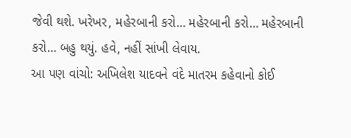જેવી થશે. ખરેખર, મહેરબાની કરો… મહેરબાની કરો… મહેરબાની કરો… બહુ થયું. હવે, નહીં સાંખી લેવાય.
આ પણ વાંચો: અખિલેશ યાદવને વંદે માતરમ કહેવાનો કોઈ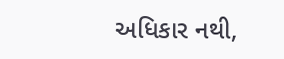અધિકાર નથી,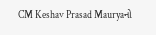CM Keshav Prasad Mauryaનો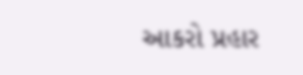આકરો પ્રહાર